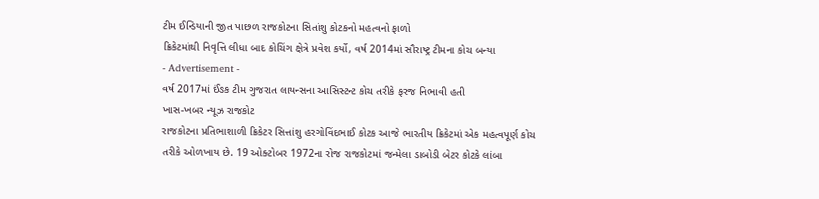ટીમ ઈન્ડિયાની જીત પાછળ રાજકોટના સિતાંશુ કોટકનો મહત્વનો ફાળો
ક્રિકેટમાંથી નિવૃત્તિ લીધા બાદ કોચિંગ ક્ષેત્રે પ્રવેશ કર્યો, વર્ષ 2014માં સૌરાષ્ટ્ર ટીમના કોચ બન્યા
- Advertisement -
વર્ષ 2017માં ઈંઙક ટીમ ગુજરાત લાયન્સના આસિસ્ટન્ટ કોચ તરીકે ફરજ નિભાવી હતી
ખાસ-ખબર ન્યૂઝ રાજકોટ
રાજકોટના પ્રતિભાશાળી ક્રિકેટર સિત્તાંશુ હરગોવિંદભાઈ કોટક આજે ભારતીય ક્રિકેટમાં એક મહત્વપૂર્ણ કોચ તરીકે ઓળખાય છે. 19 ઓક્ટોબર 1972ના રોજ રાજકોટમાં જન્મેલા ડાબોડી બેટર કોટકે લાંબા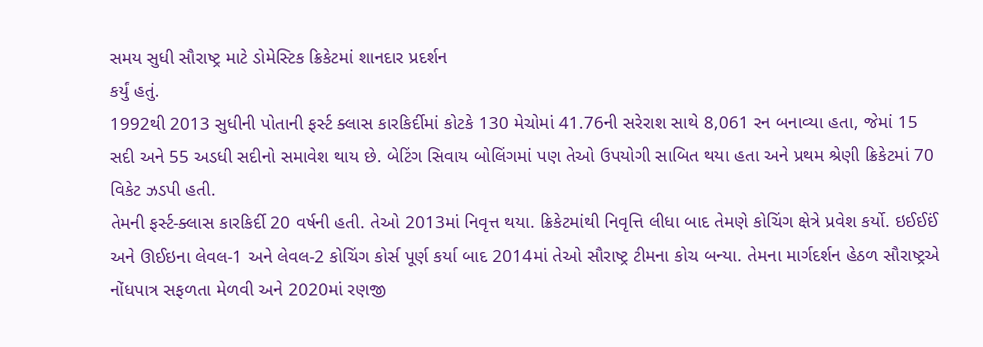સમય સુધી સૌરાષ્ટ્ર માટે ડોમેસ્ટિક ક્રિકેટમાં શાનદાર પ્રદર્શન
કર્યું હતું.
1992થી 2013 સુધીની પોતાની ફર્સ્ટ ક્લાસ કારકિર્દીમાં કોટકે 130 મેચોમાં 41.76ની સરેરાશ સાથે 8,061 રન બનાવ્યા હતા, જેમાં 15 સદી અને 55 અડધી સદીનો સમાવેશ થાય છે. બેટિંગ સિવાય બોલિંગમાં પણ તેઓ ઉપયોગી સાબિત થયા હતા અને પ્રથમ શ્રેણી ક્રિકેટમાં 70 વિકેટ ઝડપી હતી.
તેમની ફર્સ્ટ-ક્લાસ કારકિર્દી 20 વર્ષની હતી. તેઓ 2013માં નિવૃત્ત થયા. ક્રિકેટમાંથી નિવૃત્તિ લીધા બાદ તેમણે કોચિંગ ક્ષેત્રે પ્રવેશ કર્યો. ઇઈઈઈં અને ઊઈઇના લેવલ-1 અને લેવલ-2 કોચિંગ કોર્સ પૂર્ણ કર્યા બાદ 2014માં તેઓ સૌરાષ્ટ્ર ટીમના કોચ બન્યા. તેમના માર્ગદર્શન હેઠળ સૌરાષ્ટ્રએ નોંધપાત્ર સફળતા મેળવી અને 2020માં રણજી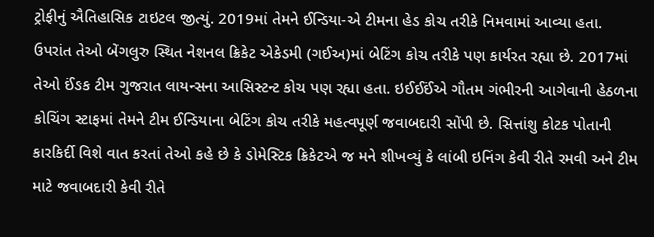ટ્રોફીનું ઐતિહાસિક ટાઇટલ જીત્યું. 2019માં તેમને ઈન્ડિયા-એ ટીમના હેડ કોચ તરીકે નિમવામાં આવ્યા હતા. ઉપરાંત તેઓ બેંગલુરુ સ્થિત નેશનલ ક્રિકેટ એકેડમી (ગઈઅ)માં બેટિંગ કોચ તરીકે પણ કાર્યરત રહ્યા છે. 2017માં તેઓ ઈંઙક ટીમ ગુજરાત લાયન્સના આસિસ્ટન્ટ કોચ પણ રહ્યા હતા. ઇઈઈઈંએ ગૌતમ ગંભીરની આગેવાની હેઠળના કોચિંગ સ્ટાફમાં તેમને ટીમ ઈન્ડિયાના બેટિંગ કોચ તરીકે મહત્વપૂર્ણ જવાબદારી સોંપી છે. સિત્તાંશુ કોટક પોતાની કારકિર્દી વિશે વાત કરતાં તેઓ કહે છે કે ડોમેસ્ટિક ક્રિકેટએ જ મને શીખવ્યું કે લાંબી ઇનિંગ કેવી રીતે રમવી અને ટીમ માટે જવાબદારી કેવી રીતે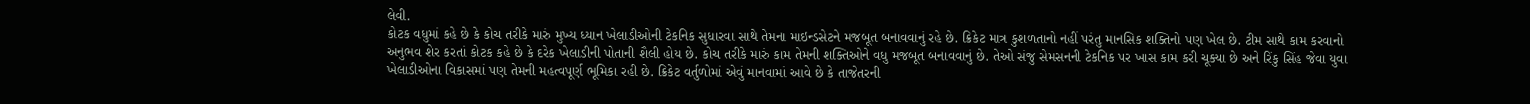લેવી.
કોટક વધુમાં કહે છે કે કોચ તરીકે મારું મુખ્ય ધ્યાન ખેલાડીઓની ટેકનિક સુધારવા સાથે તેમના માઇન્ડસેટને મજબૂત બનાવવાનું રહે છે. ક્રિકેટ માત્ર કુશળતાનો નહીં પરંતુ માનસિક શક્તિનો પણ ખેલ છે. ટીમ સાથે કામ કરવાનો અનુભવ શેર કરતાં કોટક કહે છે કે દરેક ખેલાડીની પોતાની શૈલી હોય છે. કોચ તરીકે મારું કામ તેમની શક્તિઓને વધુ મજબૂત બનાવવાનું છે. તેઓ સંજુ સેમસનની ટેકનિક પર ખાસ કામ કરી ચૂક્યા છે અને રિંકુ સિંહ જેવા યુવા ખેલાડીઓના વિકાસમાં પણ તેમની મહત્વપૂર્ણ ભૂમિકા રહી છે. ક્રિકેટ વર્તુળોમાં એવું માનવામાં આવે છે કે તાજેતરની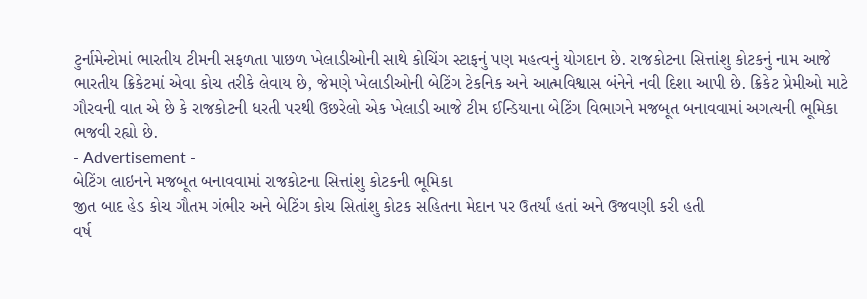ટુર્નામેન્ટોમાં ભારતીય ટીમની સફળતા પાછળ ખેલાડીઓની સાથે કોચિંગ સ્ટાફનું પણ મહત્વનું યોગદાન છે. રાજકોટના સિત્તાંશુ કોટકનું નામ આજે ભારતીય ક્રિકેટમાં એવા કોચ તરીકે લેવાય છે, જેમણે ખેલાડીઓની બેટિંગ ટેકનિક અને આત્મવિશ્વાસ બંનેને નવી દિશા આપી છે. ક્રિકેટ પ્રેમીઓ માટે ગૌરવની વાત એ છે કે રાજકોટની ધરતી પરથી ઉછરેલો એક ખેલાડી આજે ટીમ ઈન્ડિયાના બેટિંગ વિભાગને મજબૂત બનાવવામાં અગત્યની ભૂમિકા ભજવી રહ્યો છે.
- Advertisement -
બેટિંગ લાઇનને મજબૂત બનાવવામાં રાજકોટના સિત્તાંશુ કોટકની ભૂમિકા
જીત બાદ હેડ કોચ ગૌતમ ગંભીર અને બેટિંગ કોચ સિતાંશુ કોટક સહિતના મેદાન પર ઉતર્યાં હતાં અને ઉજવણી કરી હતી
વર્ષ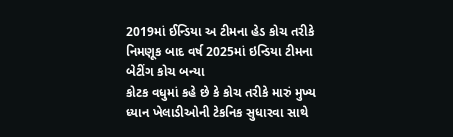2019માં ઈન્ડિયા અ ટીમના હેડ કોચ તરીકે નિમણૂક બાદ વર્ષ 2025માં ઇન્ડિયા ટીમના બેટીંગ કોચ બન્યા
કોટક વધુમાં કહે છે કે કોચ તરીકે મારું મુખ્ય ધ્યાન ખેલાડીઓની ટેકનિક સુધારવા સાથે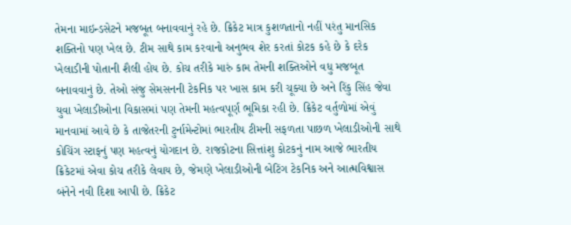તેમના માઇન્ડસેટને મજબૂત બનાવવાનું રહે છે. ક્રિકેટ માત્ર કુશળતાનો નહીં પરંતુ માનસિક શક્તિનો પણ ખેલ છે. ટીમ સાથે કામ કરવાનો અનુભવ શેર કરતાં કોટક કહે છે કે દરેક ખેલાડીની પોતાની શૈલી હોય છે. કોચ તરીકે મારું કામ તેમની શક્તિઓને વધુ મજબૂત બનાવવાનું છે. તેઓ સંજુ સેમસનની ટેકનિક પર ખાસ કામ કરી ચૂક્યા છે અને રિંકુ સિંહ જેવા યુવા ખેલાડીઓના વિકાસમાં પણ તેમની મહત્વપૂર્ણ ભૂમિકા રહી છે. ક્રિકેટ વર્તુળોમાં એવું માનવામાં આવે છે કે તાજેતરની ટુર્નામેન્ટોમાં ભારતીય ટીમની સફળતા પાછળ ખેલાડીઓની સાથે કોચિંગ સ્ટાફનું પણ મહત્વનું યોગદાન છે. રાજકોટના સિત્તાંશુ કોટકનું નામ આજે ભારતીય ક્રિકેટમાં એવા કોચ તરીકે લેવાય છે, જેમણે ખેલાડીઓની બેટિંગ ટેકનિક અને આત્મવિશ્વાસ બંનેને નવી દિશા આપી છે. ક્રિકેટ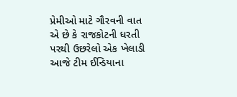પ્રેમીઓ માટે ગૌરવની વાત એ છે કે રાજકોટની ધરતી પરથી ઉછરેલો એક ખેલાડી આજે ટીમ ઈન્ડિયાના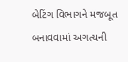બેટિંગ વિભાગને મજબૂત બનાવવામાં અગત્યની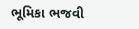ભૂમિકા ભજવી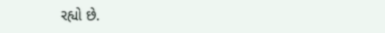રહ્યો છે.